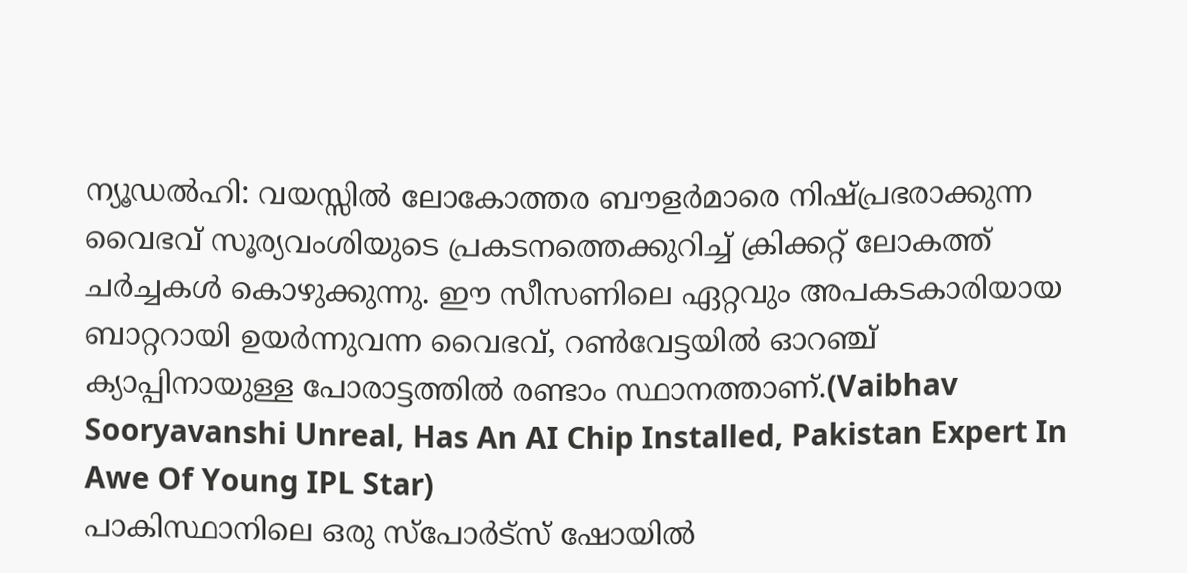ന്യൂഡൽഹി: വയസ്സിൽ ലോകോത്തര ബൗളർമാരെ നിഷ്പ്രഭരാക്കുന്ന വൈഭവ് സൂര്യവംശിയുടെ പ്രകടനത്തെക്കുറിച്ച് ക്രിക്കറ്റ് ലോകത്ത് ചർച്ചകൾ കൊഴുക്കുന്നു. ഈ സീസണിലെ ഏറ്റവും അപകടകാരിയായ ബാറ്ററായി ഉയർന്നുവന്ന വൈഭവ്, റൺവേട്ടയിൽ ഓറഞ്ച് ക്യാപ്പിനായുള്ള പോരാട്ടത്തിൽ രണ്ടാം സ്ഥാനത്താണ്.(Vaibhav Sooryavanshi Unreal, Has An AI Chip Installed, Pakistan Expert In Awe Of Young IPL Star)
പാകിസ്ഥാനിലെ ഒരു സ്പോർട്സ് ഷോയിൽ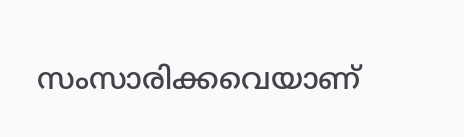സംസാരിക്കവെയാണ്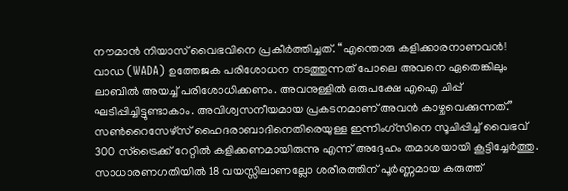നൗമാൻ നിയാസ് വൈഭവിനെ പ്രകീർത്തിച്ചത്. “എന്തൊരു കളിക്കാരനാണവൻ! വാഡ (WADA) ഉത്തേജക പരിശോധന നടത്തുന്നത് പോലെ അവനെ ഏതെങ്കിലും ലാബിൽ അയച്ച് പരിശോധിക്കണം. അവനുള്ളിൽ ഒരുപക്ഷേ എഐ ചിപ്പ് ഘടിപ്പിച്ചിട്ടുണ്ടാകാം. അവിശ്വസനീയമായ പ്രകടനമാണ് അവൻ കാഴ്ചവെക്കുന്നത്.”
സൺറൈസേഴ്സ് ഹൈദരാബാദിനെതിരെയുള്ള ഇന്നിംഗ്സിനെ സൂചിപ്പിച്ച് വൈഭവ് 300 സ്ട്രൈക്ക് റേറ്റിൽ കളിക്കണമായിരുന്നു എന്ന് അദ്ദേഹം തമാശയായി കൂട്ടിച്ചേർത്തു. സാധാരണഗതിയിൽ 18 വയസ്സിലാണല്ലോ ശരീരത്തിന് പൂർണ്ണമായ കരുത്ത്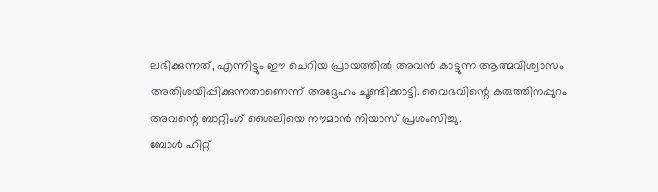ലഭിക്കുന്നത്, എന്നിട്ടും ഈ ചെറിയ പ്രായത്തിൽ അവൻ കാട്ടുന്ന ആത്മവിശ്വാസം അതിശയിപ്പിക്കുന്നതാണെന്ന് അദ്ദേഹം ചൂണ്ടിക്കാട്ടി. വൈഭവിന്റെ കരുത്തിനപ്പുറം അവന്റെ ബാറ്റിംഗ് ശൈലിയെ നൗമാൻ നിയാസ് പ്രശംസിച്ചു.
ബോൾ ഹിറ്റ്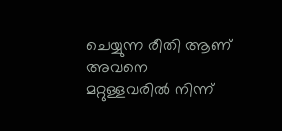ചെയ്യുന്ന രീതി ആണ് അവനെ മറ്റുള്ളവരിൽ നിന്ന്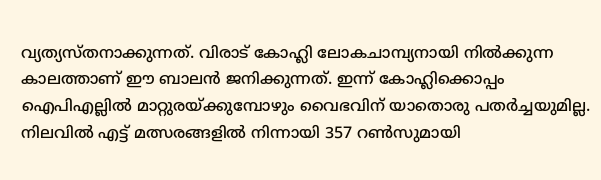വ്യത്യസ്തനാക്കുന്നത്. വിരാട് കോഹ്ലി ലോകചാമ്പ്യനായി നിൽക്കുന്ന കാലത്താണ് ഈ ബാലൻ ജനിക്കുന്നത്. ഇന്ന് കോഹ്ലിക്കൊപ്പം ഐപിഎല്ലിൽ മാറ്റുരയ്ക്കുമ്പോഴും വൈഭവിന് യാതൊരു പതർച്ചയുമില്ല. നിലവിൽ എട്ട് മത്സരങ്ങളിൽ നിന്നായി 357 റൺസുമായി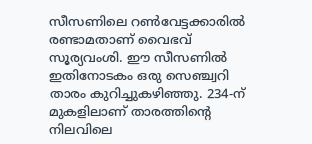സീസണിലെ റൺവേട്ടക്കാരിൽ രണ്ടാമതാണ് വൈഭവ് സൂര്യവംശി. ഈ സീസണിൽ ഇതിനോടകം ഒരു സെഞ്ച്വറി താരം കുറിച്ചുകഴിഞ്ഞു. 234-ന് മുകളിലാണ് താരത്തിന്റെ നിലവിലെ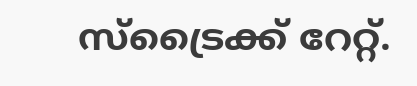സ്ട്രൈക്ക് റേറ്റ്.